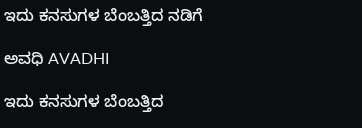ಇದು ಕನಸುಗಳ ಬೆಂಬತ್ತಿದ ನಡಿಗೆ‍

ಅವಧಿ AVADHI

ಇದು ಕನಸುಗಳ ಬೆಂಬತ್ತಿದ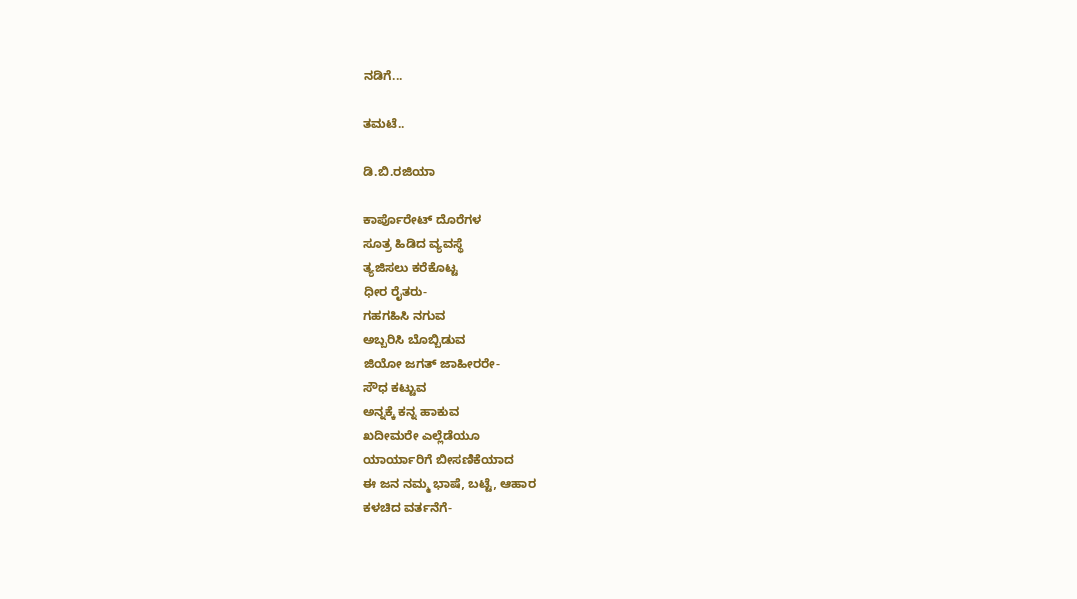ನಡಿಗೆ...

ತಮಟೆ..

ಡಿ.ಬಿ.ರಜಿಯಾ

ಕಾರ್ಪೊರೇಟ್ ದೊರೆಗಳ
ಸೂತ್ರ ಹಿಡಿದ ವ್ಯವಸ್ಥೆ
ತ್ಯಜಿಸಲು ಕರೆಕೊಟ್ಟ
ಧೀರ ರೈತರು-
ಗಹಗಹಿಸಿ ನಗುವ
ಅಬ್ಬರಿಸಿ ಬೊಬ್ಬಿಡುವ
ಜಿಯೋ ಜಗತ್ ಜಾಹೀರರೇ-
ಸೌಧ ಕಟ್ಟುವ
ಅನ್ನಕ್ಕೆ ಕನ್ನ ಹಾಕುವ
ಖದೀಮರೇ ಎಲ್ಲೆಡೆಯೂ
ಯಾರ್ಯಾರಿಗೆ ಬೀಸಣಿಕೆಯಾದ
ಈ ಜನ ನಮ್ಮ ಭಾಷೆ, ಬಟ್ಟೆ, ಆಹಾರ
ಕಳಚಿದ ವರ್ತನೆಗೆ-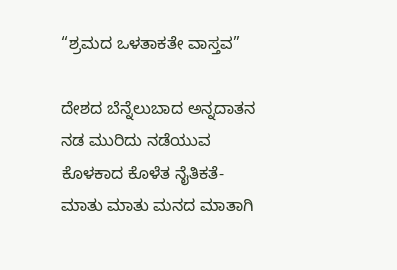“ಶ್ರಮದ ಒಳತಾಕತೇ ವಾಸ್ತವ”

ದೇಶದ ಬೆನ್ನೆಲುಬಾದ ಅನ್ನದಾತನ
ನಡ ಮುರಿದು ನಡೆಯುವ
ಕೊಳಕಾದ ಕೊಳೆತ ನೈತಿಕತೆ-
ಮಾತು ಮಾತು ಮನದ ಮಾತಾಗಿ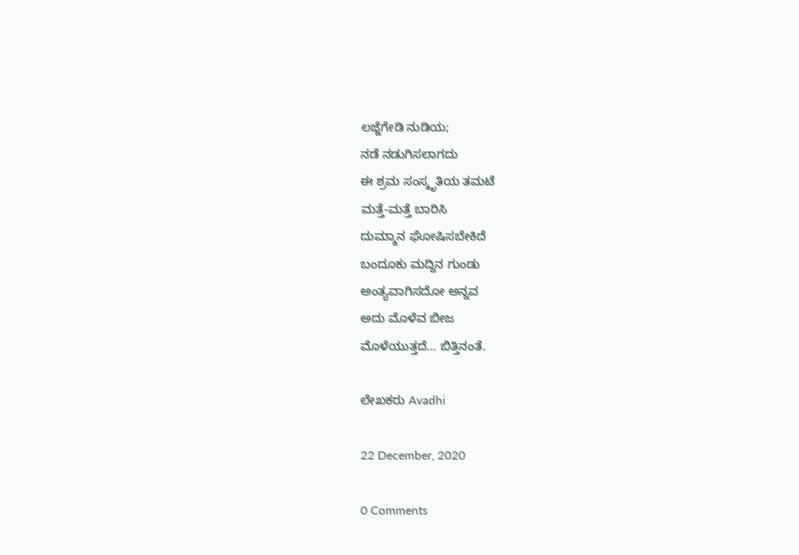ಲಜ್ಜೆಗೇಡಿ ನುಡಿಯ;
ನಡೆ ನಡುಗಿಸಲಾಗದು
ಈ ಶ್ರಮ ಸಂಸ್ಕೃತಿಯ ತಮಟೆ
ಮತ್ತೆ-ಮತ್ತೆ ಬಾರಿಸಿ
ದುಮ್ಮಾನ ಘೋಷಿಸಬೇಕಿದೆ
ಬಂದೂಕು ಮದ್ದಿನ ಗುಂಡು
ಅಂತ್ಯವಾಗಿಸದೋ ಅನ್ನವ
ಅದು ಮೊಳೆವ ಬೀಜ
ಮೊಳೆಯುತ್ತದೆ… ಬಿತ್ತಿನಂತೆ.

ಲೇಖಕರು Avadhi

22 December, 2020

0 Comments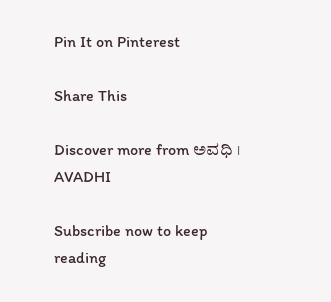Pin It on Pinterest

Share This

Discover more from ಅವಧಿ । AVADHI

Subscribe now to keep reading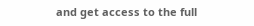and get access to the full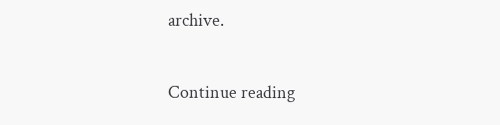archive.

Continue reading